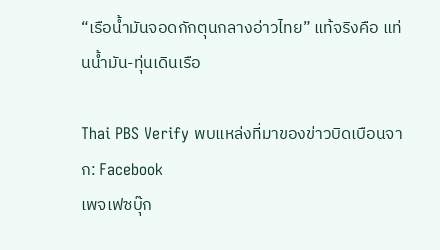“เรือน้ำมันจอดกักตุนกลางอ่าวไทย” แท้จริงคือ แท่นน้ำมัน-ทุ่นเดินเรือ

Thai PBS Verify พบแหล่งที่มาของข่าวบิดเบือนจาก: Facebook
เพจเฟซบุ๊ก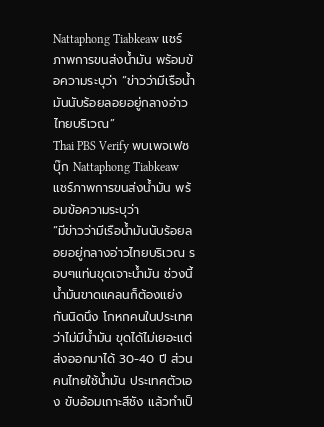Nattaphong Tiabkeaw แชร์ภาพการขนส่งน้ำมัน พร้อมข้อความระบุว่า “ข่าวว่ามีเรือน้ำมันนับร้อยลอยอยู่กลางอ่าวไทยบริเวณ”
Thai PBS Verify พบเพจเฟซบุ๊ก Nattaphong Tiabkeaw แชร์ภาพการขนส่งน้ำมัน พร้อมข้อความระบุว่า
“มีข่าวว่ามีเรือน้ำมันนับร้อยลอยอยู่กลางอ่าวไทยบริเวณ รอบๆแท่นขุดเจาะน้ำมัน ช่วงนี้น้ำมันขาดแคลนก็ต้องแย่งกันนิดนึง โกหกคนในประเทศว่าไม่มีน้ำมัน ขุดได้ไม่เยอะแต่ส่งออกมาได้ 30-40 ปี ส่วนคนไทยใช้น้ำมัน ประเทศตัวเอง ขับอ้อมเกาะสีชัง แล้วทำเป็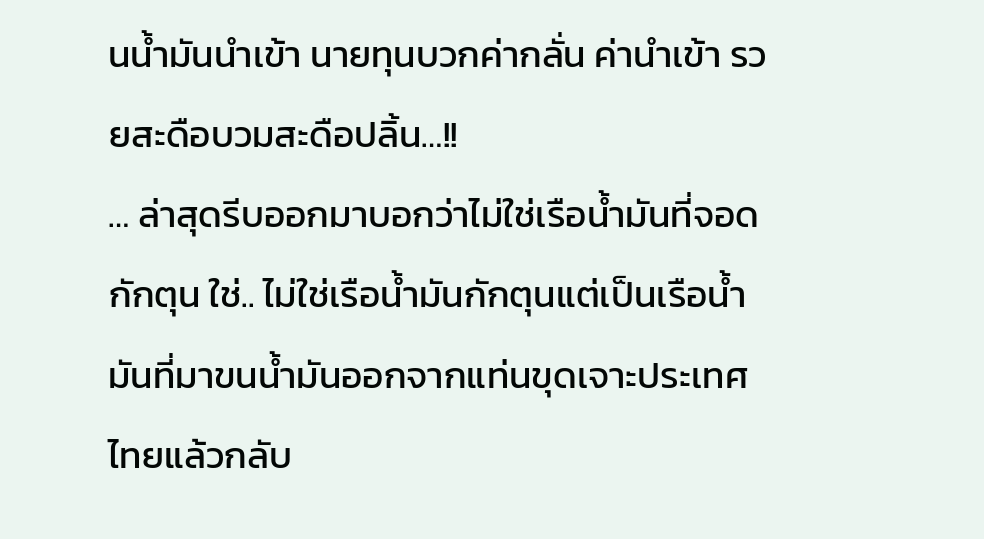นน้ำมันนำเข้า นายทุนบวกค่ากลั่น ค่านำเข้า รวยสะดือบวมสะดือปลิ้น…!!
… ล่าสุดรีบออกมาบอกว่าไม่ใช่เรือน้ำมันที่จอดกักตุน ใช่.. ไม่ใช่เรือน้ำมันกักตุนแต่เป็นเรือน้ำมันที่มาขนน้ำมันออกจากแท่นขุดเจาะประเทศไทยแล้วกลับ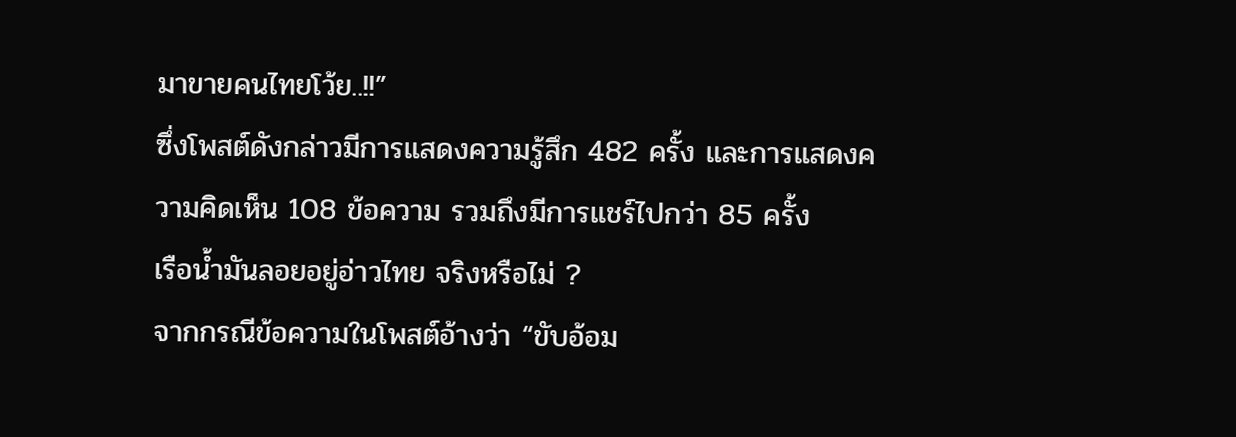มาขายคนไทยโว้ย..!!”
ซึ่งโพสต์ดังกล่าวมีการแสดงความรู้สึก 482 ครั้ง และการแสดงความคิดเห็น 108 ข้อความ รวมถึงมีการแชร์ไปกว่า 85 ครั้ง
เรือน้ำมันลอยอยู่อ่าวไทย จริงหรือไม่ ?
จากกรณีข้อความในโพสต์อ้างว่า “ขับอ้อม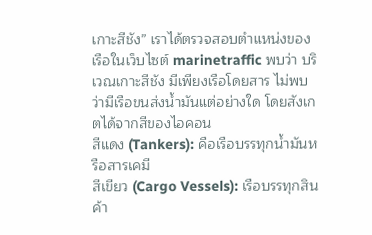เกาะสีชัง” เราได้ตรวจสอบตำแหน่งของเรือในเว็บไซต์ marinetraffic พบว่า บริเวณเกาะสีชัง มีเพียงเรือโดยสาร ไม่พบว่ามีเรือขนส่งน้ำมันแต่อย่างใด โดยสังเกตได้จากสีของไอคอน
สีแดง (Tankers): คือเรือบรรทุกน้ำมันหรือสารเคมี
สีเขียว (Cargo Vessels): เรือบรรทุกสินค้า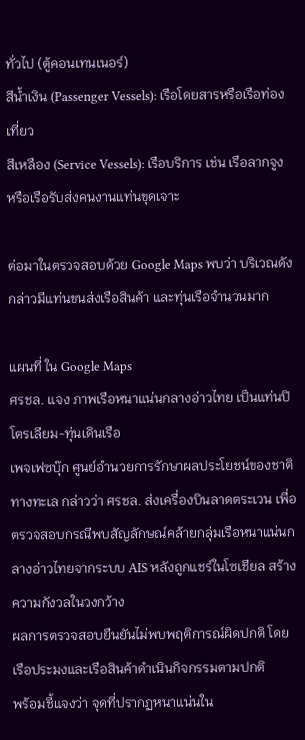ทั่วไป (ตู้คอนเทนเนอร์)
สีน้ำเงิน (Passenger Vessels): เรือโดยสารหรือเรือท่องเที่ยว
สีเหลือง (Service Vessels): เรือบริการ เช่น เรือลากจูง หรือเรือรับส่งคนงานแท่นขุดเจาะ

ต่อมาในตรวจสอบด้วย Google Maps พบว่า บริเวณดังกล่าวมีแท่นขนส่งเรือสินค้า และทุ่นเรือจำนวนมาก

แผนที่ ใน Google Maps
ศรชล. แจง ภาพเรือหนาแน่นกลางอ่าวไทย เป็นแท่นปิโตรเลียม-ทุ่นเดินเรือ
เพจเฟซบุ๊ก ศูนย์อำนวยการรักษาผลประโยชน์ของชาติทางทะเล กล่าวว่า ศรชล. ส่งเครื่องบินลาดตระเวน เพื่อตรวจสอบกรณีพบสัญลักษณ์คล้ายกลุ่มเรือหนาแน่นกลางอ่าวไทยจากระบบ AIS หลังถูกแชร์ในโซเชียล สร้างความกังวลในวงกว้าง
ผลการตรวจสอบยืนยันไม่พบพฤติการณ์ผิดปกติ โดยเรือประมงและเรือสินค้าดำเนินกิจกรรมตามปกติ
พร้อมชี้แจงว่า จุดที่ปรากฏหนาแน่นใน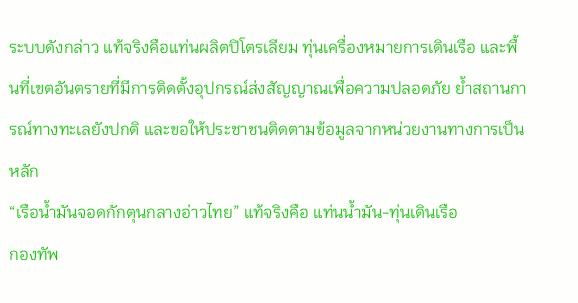ระบบดังกล่าว แท้จริงคือแท่นผลิตปิโตรเลียม ทุ่นเครื่องหมายการเดินเรือ และพื้นที่เขตอันตรายที่มีการติดตั้งอุปกรณ์ส่งสัญญาณเพื่อความปลอดภัย ย้ำสถานการณ์ทางทะเลยังปกติ และขอให้ประชาชนติดตามข้อมูลจากหน่วยงานทางการเป็นหลัก
“เรือน้ำมันจอดกักตุนกลางอ่าวไทย” แท้จริงคือ แท่นน้ำมัน-ทุ่นเดินเรือ
กองทัพ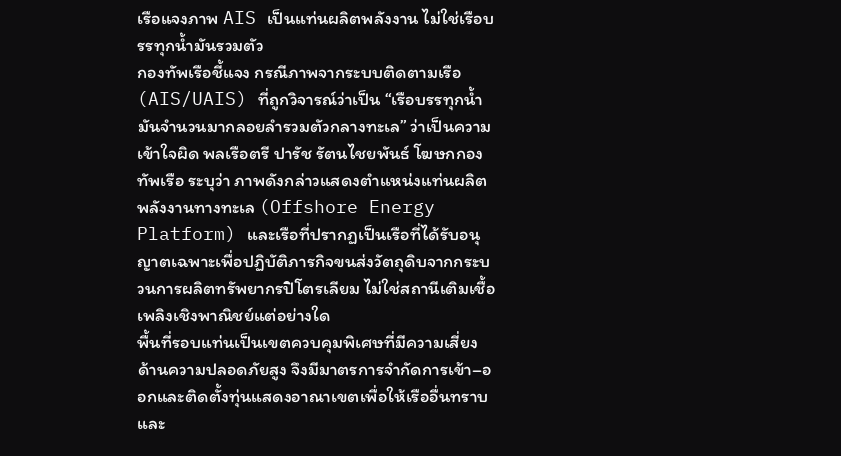เรือแจงภาพ AIS เป็นแท่นผลิตพลังงาน ไม่ใช่เรือบรรทุกน้ำมันรวมตัว
กองทัพเรือชี้แจง กรณีภาพจากระบบติดตามเรือ (AIS/UAIS) ที่ถูกวิจารณ์ว่าเป็น “เรือบรรทุกน้ำมันจำนวนมากลอยลำรวมตัวกลางทะเล” ว่าเป็นความเข้าใจผิด พลเรือตรี ปารัช รัตนไชยพันธ์ โฆษกกองทัพเรือ ระบุว่า ภาพดังกล่าวแสดงตำแหน่งแท่นผลิตพลังงานทางทะเล (Offshore Energy Platform) และเรือที่ปรากฏเป็นเรือที่ได้รับอนุญาตเฉพาะเพื่อปฏิบัติภารกิจขนส่งวัตถุดิบจากกระบวนการผลิตทรัพยากรปิโตรเลียม ไม่ใช่สถานีเติมเชื้อเพลิงเชิงพาณิชย์แต่อย่างใด
พื้นที่รอบแท่นเป็นเขตควบคุมพิเศษที่มีความเสี่ยงด้านความปลอดภัยสูง จึงมีมาตรการจำกัดการเข้า–ออกและติดตั้งทุ่นแสดงอาณาเขตเพื่อให้เรืออื่นทราบและ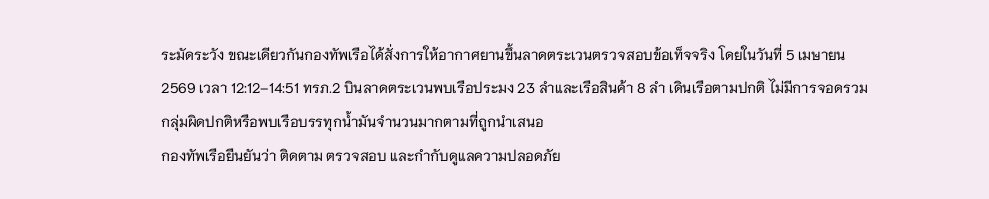ระมัดระวัง ขณะเดียวกันกองทัพเรือได้สั่งการให้อากาศยานขึ้นลาดตระเวนตรวจสอบข้อเท็จจริง โดยในวันที่ 5 เมษายน 2569 เวลา 12:12–14:51 ทรภ.2 บินลาดตระเวนพบเรือประมง 23 ลำและเรือสินค้า 8 ลำ เดินเรือตามปกติ ไม่มีการจอดรวมกลุ่มผิดปกติหรือพบเรือบรรทุกน้ำมันจำนวนมากตามที่ถูกนำเสนอ
กองทัพเรือยืนยันว่า ติดตาม ตรวจสอบ และกำกับดูแลความปลอดภัย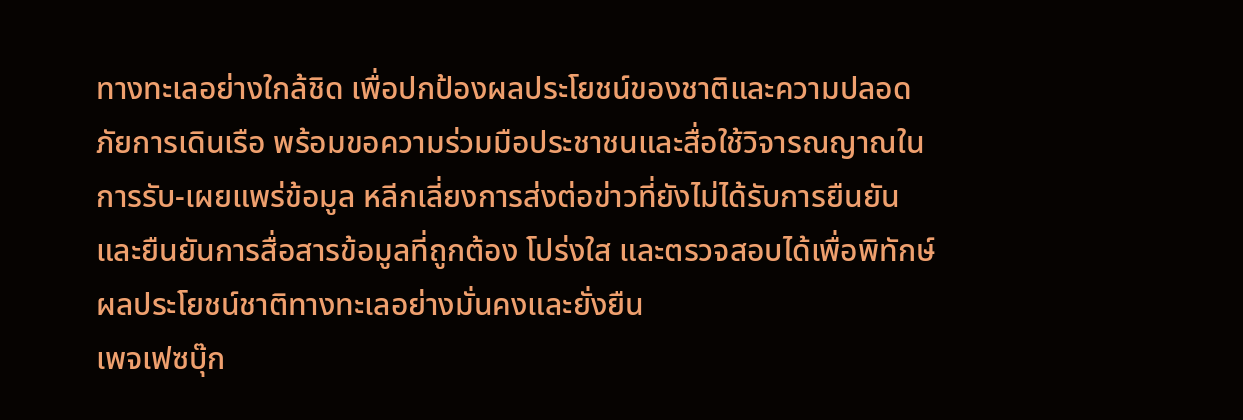ทางทะเลอย่างใกล้ชิด เพื่อปกป้องผลประโยชน์ของชาติและความปลอดภัยการเดินเรือ พร้อมขอความร่วมมือประชาชนและสื่อใช้วิจารณญาณในการรับ-เผยแพร่ข้อมูล หลีกเลี่ยงการส่งต่อข่าวที่ยังไม่ได้รับการยืนยัน และยืนยันการสื่อสารข้อมูลที่ถูกต้อง โปร่งใส และตรวจสอบได้เพื่อพิทักษ์ผลประโยชน์ชาติทางทะเลอย่างมั่นคงและยั่งยืน
เพจเฟซบุ๊ก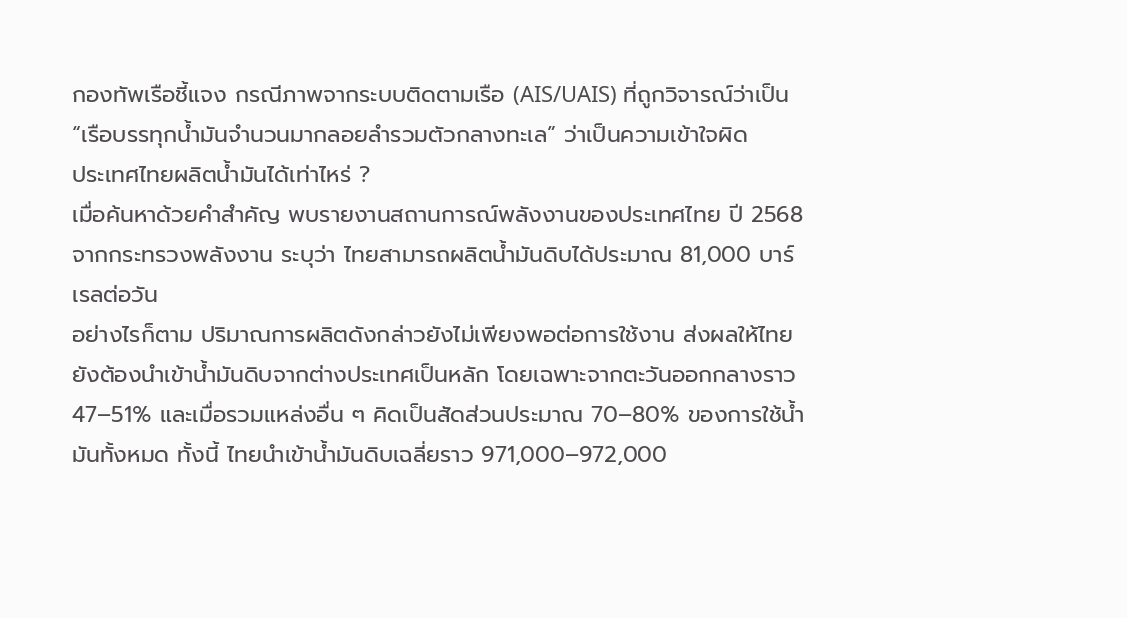กองทัพเรือชี้แจง กรณีภาพจากระบบติดตามเรือ (AIS/UAIS) ที่ถูกวิจารณ์ว่าเป็น “เรือบรรทุกน้ำมันจำนวนมากลอยลำรวมตัวกลางทะเล” ว่าเป็นความเข้าใจผิด
ประเทศไทยผลิตน้ำมันได้เท่าไหร่ ?
เมื่อค้นหาด้วยคำสำคัญ พบรายงานสถานการณ์พลังงานของประเทศไทย ปี 2568 จากกระทรวงพลังงาน ระบุว่า ไทยสามารถผลิตน้ำมันดิบได้ประมาณ 81,000 บาร์เรลต่อวัน
อย่างไรก็ตาม ปริมาณการผลิตดังกล่าวยังไม่เพียงพอต่อการใช้งาน ส่งผลให้ไทยยังต้องนำเข้าน้ำมันดิบจากต่างประเทศเป็นหลัก โดยเฉพาะจากตะวันออกกลางราว 47–51% และเมื่อรวมแหล่งอื่น ๆ คิดเป็นสัดส่วนประมาณ 70–80% ของการใช้น้ำมันทั้งหมด ทั้งนี้ ไทยนำเข้าน้ำมันดิบเฉลี่ยราว 971,000–972,000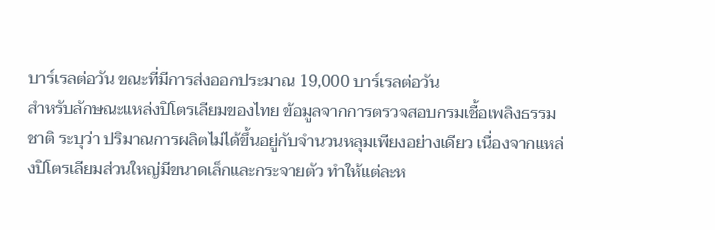บาร์เรลต่อวัน ขณะที่มีการส่งออกประมาณ 19,000 บาร์เรลต่อวัน
สำหรับลักษณะแหล่งปิโตรเลียมของไทย ข้อมูลจากการตรวจสอบกรมเชื้อเพลิงธรรมชาติ ระบุว่า ปริมาณการผลิตไม่ได้ขึ้นอยู่กับจำนวนหลุมเพียงอย่างเดียว เนื่องจากแหล่งปิโตรเลียมส่วนใหญ่มีขนาดเล็กและกระจายตัว ทำให้แต่ละห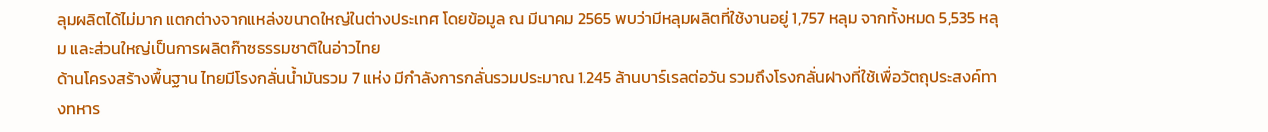ลุมผลิตได้ไม่มาก แตกต่างจากแหล่งขนาดใหญ่ในต่างประเทศ โดยข้อมูล ณ มีนาคม 2565 พบว่ามีหลุมผลิตที่ใช้งานอยู่ 1,757 หลุม จากทั้งหมด 5,535 หลุม และส่วนใหญ่เป็นการผลิตก๊าซธรรมชาติในอ่าวไทย
ด้านโครงสร้างพื้นฐาน ไทยมีโรงกลั่นน้ำมันรวม 7 แห่ง มีกำลังการกลั่นรวมประมาณ 1.245 ล้านบาร์เรลต่อวัน รวมถึงโรงกลั่นฝางที่ใช้เพื่อวัตถุประสงค์ทางทหาร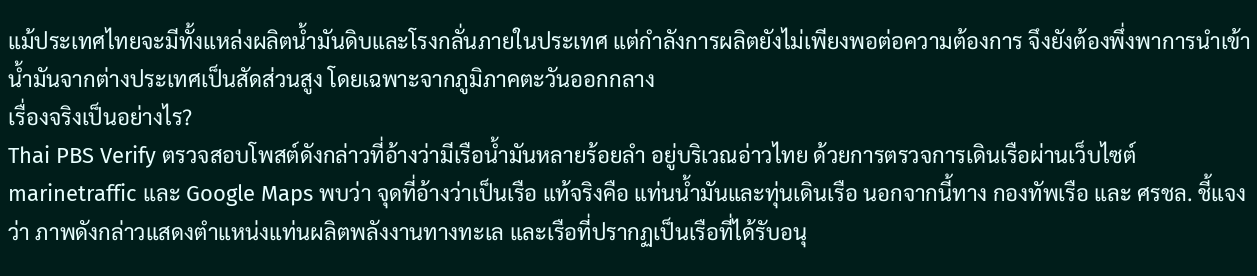แม้ประเทศไทยจะมีทั้งแหล่งผลิตน้ำมันดิบและโรงกลั่นภายในประเทศ แต่กำลังการผลิตยังไม่เพียงพอต่อความต้องการ จึงยังต้องพึ่งพาการนำเข้าน้ำมันจากต่างประเทศเป็นสัดส่วนสูง โดยเฉพาะจากภูมิภาคตะวันออกกลาง
เรื่องจริงเป็นอย่างไร?
Thai PBS Verify ตรวจสอบโพสต์ดังกล่าวที่อ้างว่ามีเรือน้ำมันหลายร้อยลำ อยู่บริเวณอ่าวไทย ด้วยการตรวจการเดินเรือผ่านเว็บไซต์ marinetraffic และ Google Maps พบว่า จุดที่อ้างว่าเป็นเรือ แท้จริงคือ แท่นน้ำมันและทุ่นเดินเรือ นอกจากนี้ทาง กองทัพเรือ และ ศรชล. ชี้แจงว่า ภาพดังกล่าวแสดงตำแหน่งแท่นผลิตพลังงานทางทะเล และเรือที่ปรากฏเป็นเรือที่ได้รับอนุ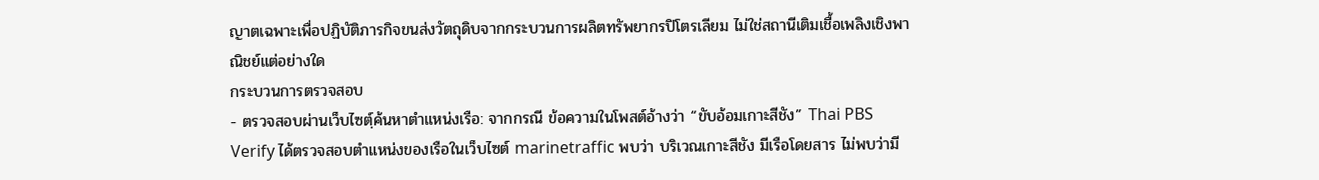ญาตเฉพาะเพื่อปฏิบัติภารกิจขนส่งวัตถุดิบจากกระบวนการผลิตทรัพยากรปิโตรเลียม ไม่ใช่สถานีเติมเชื้อเพลิงเชิงพาณิชย์แต่อย่างใด
กระบวนการตรวจสอบ
- ตรวจสอบผ่านเว็บไซตฺ์ค้นหาตำแหน่งเรือ: จากกรณี ข้อความในโพสต์อ้างว่า “ขับอ้อมเกาะสีชัง” Thai PBS Verify ได้ตรวจสอบตำแหน่งของเรือในเว็บไซต์ marinetraffic พบว่า บริเวณเกาะสีชัง มีเรือโดยสาร ไม่พบว่ามี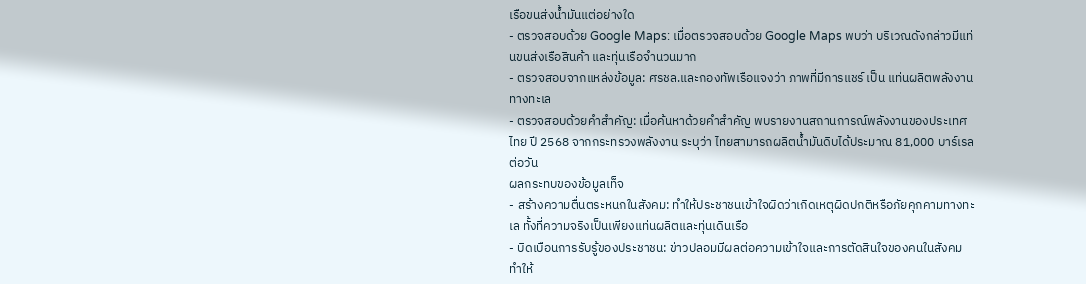เรือขนส่งน้ำมันแต่อย่างใด
- ตรวจสอบด้วย Google Maps: เมื่อตรวจสอบด้วย Google Maps พบว่า บริเวณดังกล่าวมีแท่นขนส่งเรือสินค้า และทุ่นเรือจำนวนมาก
- ตรวจสอบจากแหล่งข้อมูล: ศรชล.และกองทัพเรือแจงว่า ภาพที่มีการแชร์ เป็น แท่นผลิตพลังงานทางทะเล
- ตรวจสอบด้วยคำสำคัญ: เมื่อค้นหาด้วยคำสำคัญ พบรายงานสถานการณ์พลังงานของประเทศไทย ปี 2568 จากกระทรวงพลังงาน ระบุว่า ไทยสามารถผลิตน้ำมันดิบได้ประมาณ 81,000 บาร์เรลต่อวัน
ผลกระทบของข้อมูลเท็จ
- สร้างความตื่นตระหนกในสังคม: ทำให้ประชาชนเข้าใจผิดว่าเกิดเหตุผิดปกติหรือภัยคุกคามทางทะเล ทั้งที่ความจริงเป็นเพียงแท่นผลิตและทุ่นเดินเรือ
- บิดเบือนการรับรู้ของประชาชน: ข่าวปลอมมีผลต่อความเข้าใจและการตัดสินใจของคนในสังคม ทำให้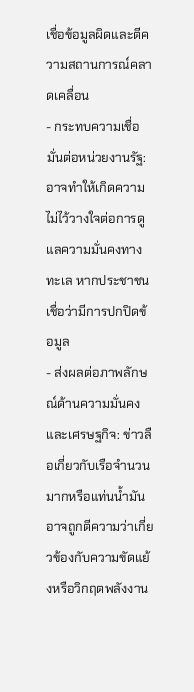เชื่อข้อมูลผิดและตีความสถานการณ์คลาดเคลื่อน
- กระทบความเชื่อมั่นต่อหน่วยงานรัฐ: อาจทำให้เกิดความไม่ไว้วางใจต่อการดูแลความมั่นคงทางทะเล หากประชาชนเชื่อว่ามีการปกปิดข้อมูล
- ส่งผลต่อภาพลักษณ์ด้านความมั่นคงและเศรษฐกิจ: ข่าวลือเกี่ยวกับเรือจำนวนมากหรือแท่นน้ำมัน อาจถูกตีความว่าเกี่ยวข้องกับความขัดแย้งหรือวิกฤตพลังงาน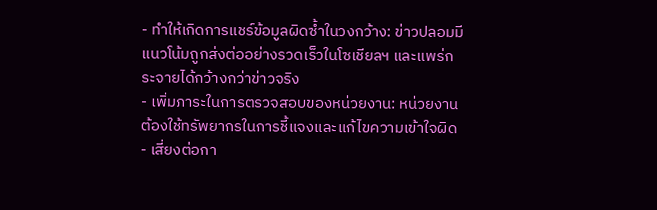- ทำให้เกิดการแชร์ข้อมูลผิดซ้ำในวงกว้าง: ข่าวปลอมมีแนวโน้มถูกส่งต่ออย่างรวดเร็วในโซเชียลฯ และแพร่กระจายได้กว้างกว่าข่าวจริง
- เพิ่มภาระในการตรวจสอบของหน่วยงาน: หน่วยงานต้องใช้ทรัพยากรในการชี้แจงและแก้ไขความเข้าใจผิด
- เสี่ยงต่อกา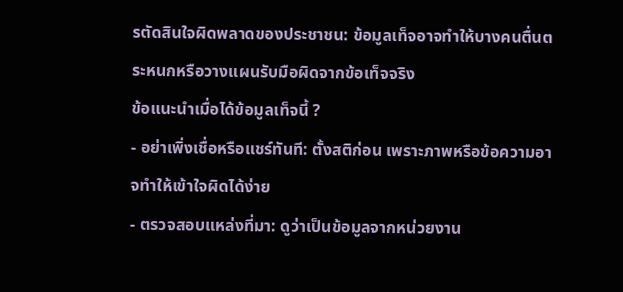รตัดสินใจผิดพลาดของประชาชน: ข้อมูลเท็จอาจทำให้บางคนตื่นตระหนกหรือวางแผนรับมือผิดจากข้อเท็จจริง
ข้อแนะนำเมื่อได้ข้อมูลเท็จนี้ ?
- อย่าเพิ่งเชื่อหรือแชร์ทันที: ตั้งสติก่อน เพราะภาพหรือข้อความอาจทำให้เข้าใจผิดได้ง่าย
- ตรวจสอบแหล่งที่มา: ดูว่าเป็นข้อมูลจากหน่วยงาน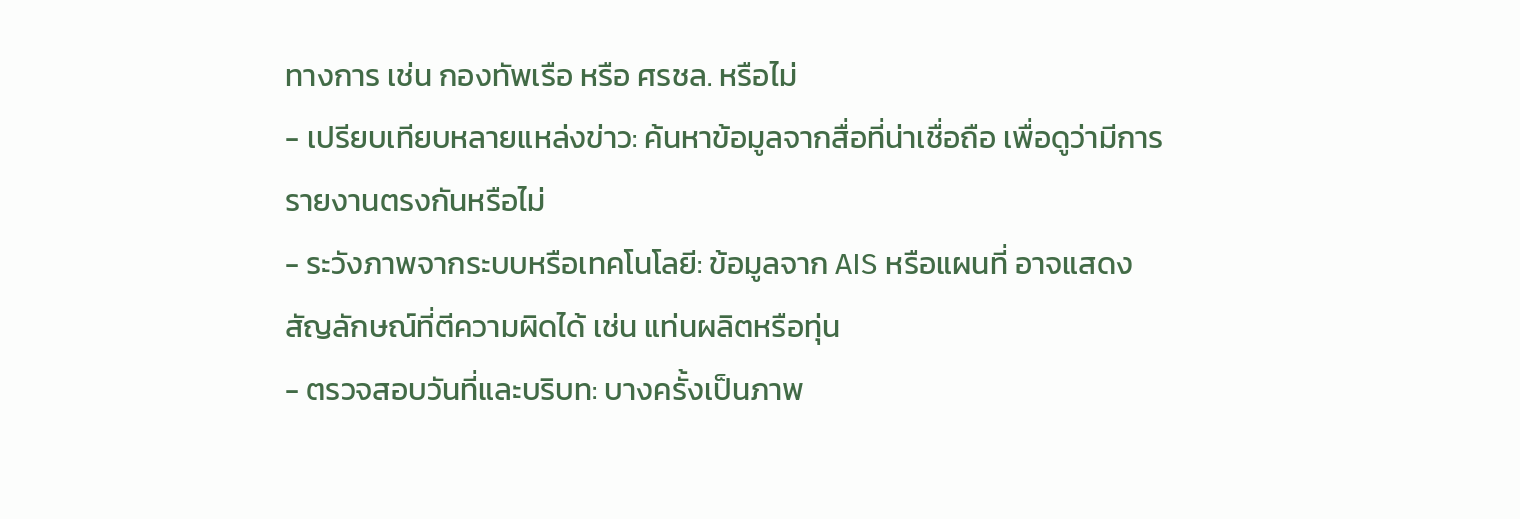ทางการ เช่น กองทัพเรือ หรือ ศรชล. หรือไม่
- เปรียบเทียบหลายแหล่งข่าว: ค้นหาข้อมูลจากสื่อที่น่าเชื่อถือ เพื่อดูว่ามีการรายงานตรงกันหรือไม่
- ระวังภาพจากระบบหรือเทคโนโลยี: ข้อมูลจาก AIS หรือแผนที่ อาจแสดงสัญลักษณ์ที่ตีความผิดได้ เช่น แท่นผลิตหรือทุ่น
- ตรวจสอบวันที่และบริบท: บางครั้งเป็นภาพ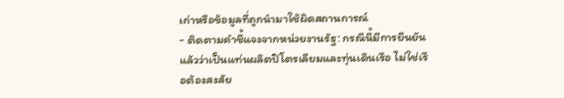เก่าหรือข้อมูลที่ถูกนำมาใช้ผิดสถานการณ์
- ติดตามคำชี้แจงจากหน่วยงานรัฐ: กรณีนี้มีการยืนยันแล้วว่าเป็นแท่นผลิตปิโตรเลียมและทุ่นเดินเรือ ไม่ใช่เรือต้องสงสัย